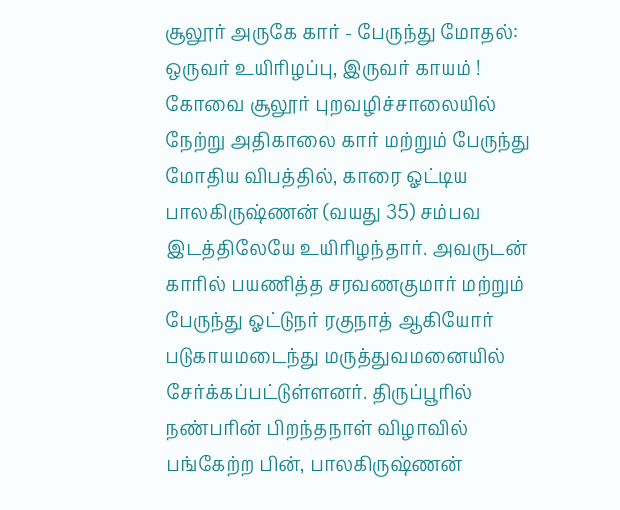சூலூர் அருகே கார் - பேருந்து மோதல்: ஒருவர் உயிரிழப்பு, இருவர் காயம் !
கோவை சூலூர் புறவழிச்சாலையில் நேற்று அதிகாலை கார் மற்றும் பேருந்து மோதிய விபத்தில், காரை ஓட்டிய பாலகிருஷ்ணன் (வயது 35) சம்பவ இடத்திலேயே உயிரிழந்தார். அவருடன் காரில் பயணித்த சரவணகுமார் மற்றும் பேருந்து ஓட்டுநர் ரகுநாத் ஆகியோர் படுகாயமடைந்து மருத்துவமனையில் சேர்க்கப்பட்டுள்ளனர். திருப்பூரில் நண்பரின் பிறந்தநாள் விழாவில் பங்கேற்ற பின், பாலகிருஷ்ணன்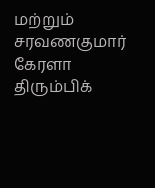மற்றும் சரவணகுமார் கேரளா திரும்பிக்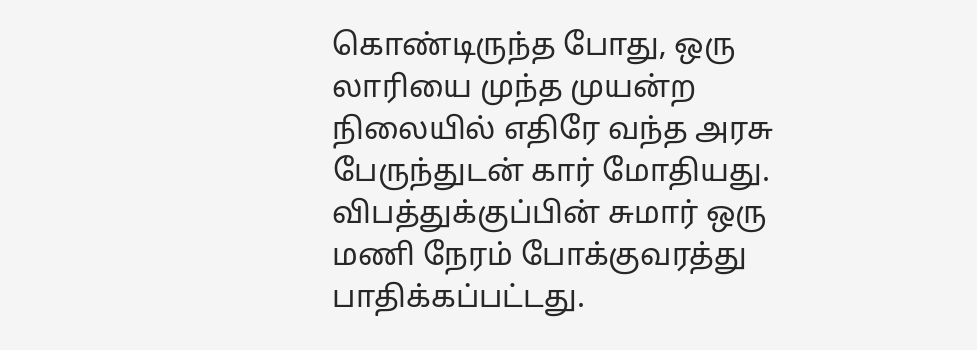கொண்டிருந்த போது, ஒரு லாரியை முந்த முயன்ற நிலையில் எதிரே வந்த அரசு பேருந்துடன் கார் மோதியது. விபத்துக்குப்பின் சுமார் ஒரு மணி நேரம் போக்குவரத்து பாதிக்கப்பட்டது.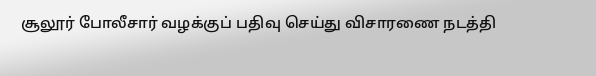சூலூர் போலீசார் வழக்குப் பதிவு செய்து விசாரணை நடத்தி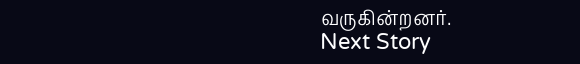வருகின்றனர்.
Next Story